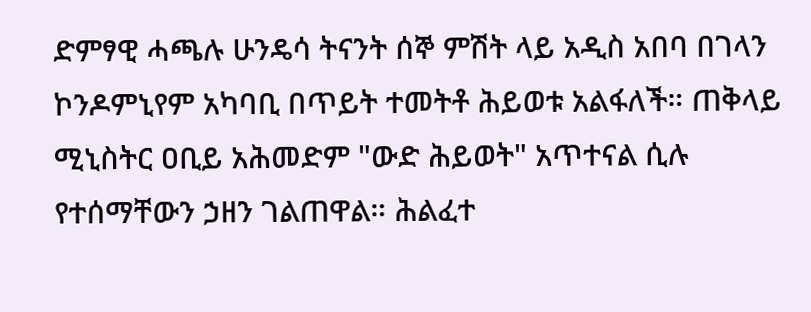ድምፃዊ ሓጫሉ ሁንዴሳ ትናንት ሰኞ ምሽት ላይ አዲስ አበባ በገላን ኮንዶምኒየም አካባቢ በጥይት ተመትቶ ሕይወቱ አልፋለች። ጠቅላይ ሚኒስትር ዐቢይ አሕመድም "ውድ ሕይወት" አጥተናል ሲሉ የተሰማቸውን ኃዘን ገልጠዋል። ሕልፈተ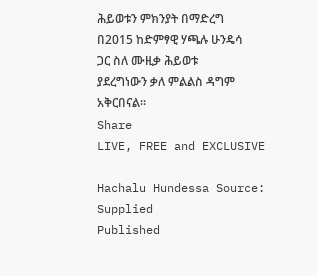ሕይወቱን ምክንያት በማድረግ በ2015 ከድምፃዊ ሃጫሉ ሁንዴሳ ጋር ስለ ሙዚቃ ሕይወቱ ያደረግነውን ቃለ ምልልስ ዳግም አቅርበናል።
Share
LIVE, FREE and EXCLUSIVE

Hachalu Hundessa Source: Supplied
Published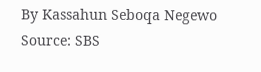By Kassahun Seboqa Negewo
Source: SBS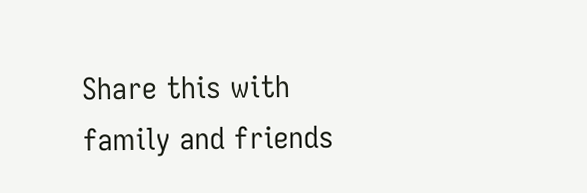Share this with family and friends